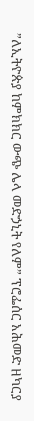”ለኢትዮጵያ ከምክክር ውጭ ሌላ መድኃኒት የለም” ፕሮፌሰር አሕመድ ዘካርያ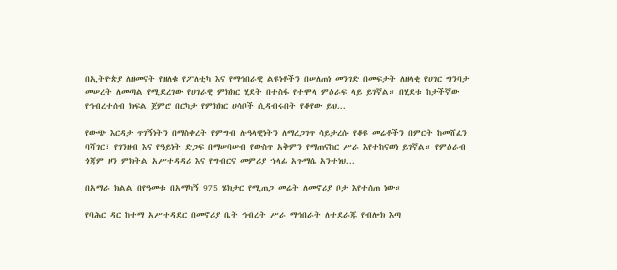በኢትዮጵያ ለዘመናት የዘለቁ የፖለቲካ እና የማኅበራዊ ልዩነቶችን በሠለጠነ መንገድ በመፍታት ለዘላቂ የሀገር ግንባታ መሠረት ለመጣል የሚደረገው የሀገራዊ ምክክር ሂደት በተስፋ የተሞላ ምዕራፍ ላይ ይገኛል። በሂደቱ ከታችኛው የኅብረተሰብ ክፍል ጀምሮ በርካታ የምክክር ሀሳቦች ሲዳብሩበት የቆየው ይህ...

የውጭ እርዳታ ጥገኝነትን በማስቀረት የምግብ ሉዓላዊነትን ለማረጋገጥ ሳይታረሱ የቆዩ መሬቶችን በምርት ከመሸፈን ባሻገር፣ የገንዘብ እና የዓይነት ድጋፍ በማሠባሠብ የውስጥ አቅምን የማጠናከር ሥራ እየተከናወነ ይገኛል። የምዕራብ ጎጃም ዞን ምክትል አሥተዳዳሪ እና የግብርና መምሪያ ኀላፊ አጉማሴ አንተነህ...

በአማራ ክልል በየዓመቱ በአማካኝ 975 ሄክታር የሚጠጋ መሬት ለመኖሪያ ቦታ እየተሰጠ ነው።

የባሕር ዳር ከተማ አሥተዳደር በመኖሪያ ቤት ኅብረት ሥራ ማኅበራት ለተደራጁ የብሎክ እጣ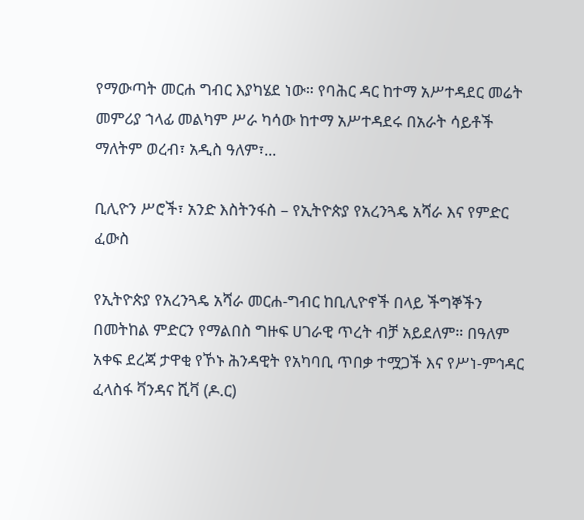የማውጣት መርሐ ግብር እያካሄደ ነው። የባሕር ዳር ከተማ አሥተዳደር መሬት መምሪያ ኀላፊ መልካም ሥራ ካሳው ከተማ አሥተዳደሩ በአራት ሳይቶች ማለትም ወረብ፣ አዲስ ዓለም፣...

ቢሊዮን ሥሮች፣ አንድ እስትንፋስ – የኢትዮጵያ የአረንጓዴ አሻራ እና የምድር ፈውስ

የኢትዮጵያ የአረንጓዴ አሻራ መርሐ-ግብር ከቢሊዮኖች በላይ ችግኞችን በመትከል ምድርን የማልበስ ግዙፍ ሀገራዊ ጥረት ብቻ አይደለም። በዓለም አቀፍ ደረጃ ታዋቂ የኾኑ ሕንዳዊት የአካባቢ ጥበቃ ተሟጋች እና የሥነ-ምኅዳር ፈላስፋ ቫንዳና ሺቫ (ዶ.ር)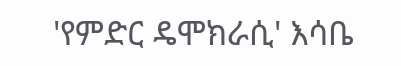'የምድር ዴሞክራሲ' እሳቤ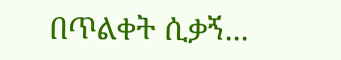በጥልቀት ሲቃኝ...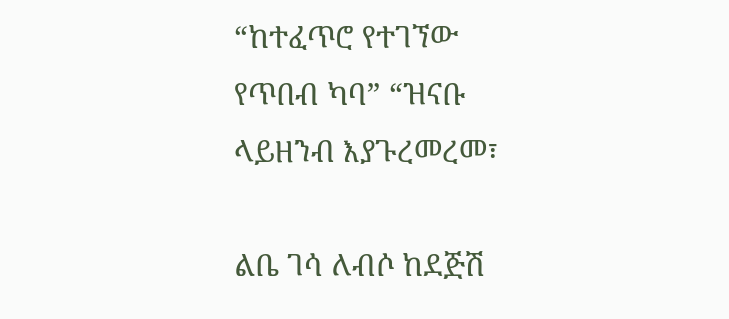“ከተፈጥሮ የተገኘው የጥበብ ካባ” “ዝናቡ ላይዘንብ እያጉረመረመ፣

ልቤ ገሳ ለብሶ ከደጅሽ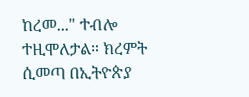ከረመ..." ተብሎ ተዚሞለታል። ክረምት ሲመጣ በኢትዮጵያ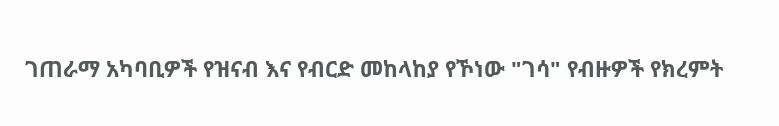ገጠራማ አካባቢዎች የዝናብ እና የብርድ መከላከያ የኾነው "ገሳ" የብዙዎች የክረምት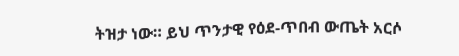ትዝታ ነው። ይህ ጥንታዊ የዕደ-ጥበብ ውጤት አርሶ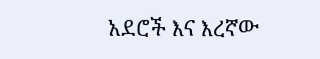አደሮች እና እረኛው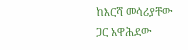ከእርሻ መሳሪያቸው ጋር አዋሕደው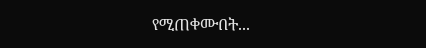የሚጠቀሙበት...